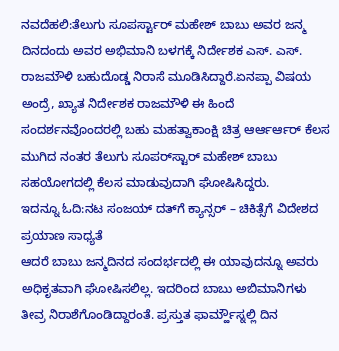ನವದೆಹಲಿ:ತೆಲುಗು ಸೂಪರ್ಸ್ಟಾರ್ ಮಹೇಶ್ ಬಾಬು ಅವರ ಜನ್ಮ ದಿನದಂದು ಅವರ ಅಭಿಮಾನಿ ಬಳಗಕ್ಕೆ ನಿರ್ದೇಶಕ ಎಸ್. ಎಸ್. ರಾಜಮೌಳಿ ಬಹುದೊಡ್ಡ ನಿರಾಸೆ ಮೂಡಿಸಿದ್ದಾರೆ.ಏನಪ್ಪಾ ವಿಷಯ ಅಂದ್ರೆ, ಖ್ಯಾತ ನಿರ್ದೇಶಕ ರಾಜಮೌಳಿ ಈ ಹಿಂದೆ ಸಂದರ್ಶನವೊಂದರಲ್ಲಿ ಬಹು ಮಹತ್ವಾಕಾಂಕ್ಷಿ ಚಿತ್ರ ಆರ್ಆರ್ಆರ್ ಕೆಲಸ ಮುಗಿದ ನಂತರ ತೆಲುಗು ಸೂಪರ್‌ಸ್ಟಾರ್ ಮಹೇಶ್ ಬಾಬು ಸಹಯೋಗದಲ್ಲಿ ಕೆಲಸ ಮಾಡುವುದಾಗಿ ಘೋಷಿಸಿದ್ದರು.
ಇದನ್ನೂ ಓದಿ:ನಟ ಸಂಜಯ್‌ ದತ್‌ಗೆ ಕ್ಯಾನ್ಸರ್‌ – ಚಿಕಿತ್ಸೆಗೆ ವಿದೇಶದ ಪ್ರಯಾಣ ಸಾಧ್ಯತೆ
ಆದರೆ ಬಾಬು ಜನ್ಮದಿನದ ಸಂದರ್ಭದಲ್ಲಿ ಈ ಯಾವುದನ್ನೂ ಅವರು ಅಧಿಕೃತವಾಗಿ ಘೋಷಿಸಲಿಲ್ಲ. ಇದರಿಂದ ಬಾಬು ಅಬಿಮಾನಿಗಳು ತೀವ್ರ ನಿರಾಶೆಗೊಂಡಿದ್ದಾರಂತೆ. ಪ್ರಸ್ತುತ ಫಾರ್ಮ್ಹೌಸ್ನಲ್ಲಿ ದಿನ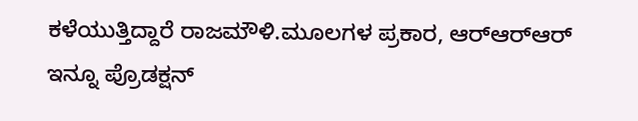ಕಳೆಯುತ್ತಿದ್ದಾರೆ ರಾಜಮೌಳಿ.ಮೂಲಗಳ ಪ್ರಕಾರ, ಆರ್‌ಆರ್‌ಆರ್ ಇನ್ನೂ ಪ್ರೊಡಕ್ಷನ್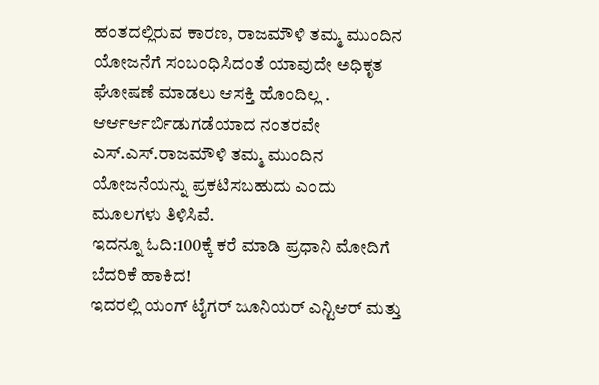ಹಂತದಲ್ಲಿರುವ ಕಾರಣ, ರಾಜಮೌಳಿ ತಮ್ಮ ಮುಂದಿನ ಯೋಜನೆಗೆ ಸಂಬಂಧಿಸಿದಂತೆ ಯಾವುದೇ ಅಧಿಕೃತ ಘೋಷಣೆ ಮಾಡಲು ಆಸಕ್ತಿ ಹೊಂದಿಲ್ಲ . ಆರ್ಆರ್ಆರ್ಬಿಡುಗಡೆಯಾದ ನಂತರವೇ ಎಸ್.ಎಸ್.ರಾಜಮೌಳಿ ತಮ್ಮ ಮುಂದಿನ ಯೋಜನೆಯನ್ನು ಪ್ರಕಟಿಸಬಹುದು ಎಂದು ಮೂಲಗಳು ತಿಳಿಸಿವೆ.
ಇದನ್ನೂ ಓದಿ:100ಕ್ಕೆ ಕರೆ ಮಾಡಿ ಪ್ರಧಾನಿ ಮೋದಿಗೆ ಬೆದರಿಕೆ ಹಾಕಿದ!
ಇದರಲ್ಲಿ ಯಂಗ್ ಟೈಗರ್ ಜೂನಿಯರ್ ಎನ್ಟಿಆರ್ ಮತ್ತು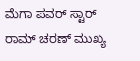ಮೆಗಾ ಪವರ್ ಸ್ಟಾರ್ ರಾಮ್ ಚರಣ್ ಮುಖ್ಯ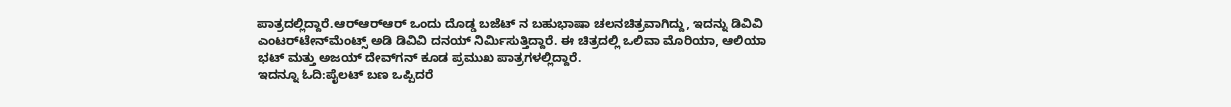ಪಾತ್ರದಲ್ಲಿದ್ದಾರೆ.ಆರ್‌ಆರ್‌ಆರ್ ಒಂದು ದೊಡ್ಡ ಬಜೆಟ್ ನ ಬಹುಭಾಷಾ ಚಲನಚಿತ್ರವಾಗಿದ್ದು, ಇದನ್ನು ಡಿವಿವಿ ಎಂಟರ್‌ಟೇನ್‌ಮೆಂಟ್ಸ್ ಅಡಿ ಡಿವಿವಿ ದನಯ್ ನಿರ್ಮಿಸುತ್ತಿದ್ದಾರೆ. ಈ ಚಿತ್ರದಲ್ಲಿ ಒಲಿವಾ ಮೊರಿಯಾ, ಆಲಿಯಾ ಭಟ್ ಮತ್ತು ಅಜಯ್ ದೇವ್‌ಗನ್ ಕೂಡ ಪ್ರಮುಖ ಪಾತ್ರಗಳಲ್ಲಿದ್ದಾರೆ.
ಇದನ್ನೂ ಓದಿ:ಪೈಲಟ್ ಬಣ ಒಪ್ಪಿದರೆ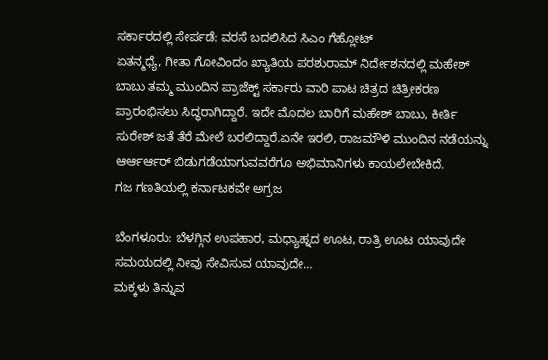ಸರ್ಕಾರದಲ್ಲಿ ಸೇರ್ಪಡೆ: ವರಸೆ ಬದಲಿಸಿದ ಸಿಎಂ ಗೆಹ್ಲೋಟ್
ಏತನ್ಮಧ್ಯೆ, ಗೀತಾ ಗೋವಿಂದಂ ಖ್ಯಾತಿಯ ಪರಶುರಾಮ್ ನಿರ್ದೇಶನದಲ್ಲಿ ಮಹೇಶ್ ಬಾಬು ತಮ್ಮ ಮುಂದಿನ ಪ್ರಾಜೆಕ್ಟ್ ಸರ್ಕಾರು ವಾರಿ ಪಾಟ ಚಿತ್ರದ ಚಿತ್ರೀಕರಣ ಪ್ರಾರಂಭಿಸಲು ಸಿದ್ಧರಾಗಿದ್ದಾರೆ. ಇದೇ ಮೊದಲ ಬಾರಿಗೆ ಮಹೇಶ್ ಬಾಬು, ಕೀರ್ತಿ ಸುರೇಶ್ ಜತೆ ತೆರೆ ಮೇಲೆ ಬರಲಿದ್ದಾರೆ.ಏನೇ ಇರಲಿ, ರಾಜಮೌಳಿ ಮುಂದಿನ ನಡೆಯನ್ನು ಆರ್ಆರ್ಆರ್ ಬಿಡುಗಡೆಯಾಗುವವರೆಗೂ ಅಭಿಮಾನಿಗಳು ಕಾಯಲೇಬೇಕಿದೆ.
ಗಜ ಗಣತಿಯಲ್ಲಿ ಕರ್ನಾಟಕವೇ ಅಗ್ರಜ

ಬೆಂಗಳೂರು: ಬೆಳಗ್ಗಿನ ಉಪಹಾರ, ಮಧ್ಯಾಹ್ನದ ಊಟ, ರಾತ್ರಿ ಊಟ ಯಾವುದೇ ಸಮಯದಲ್ಲಿ ನೀವು ಸೇವಿಸುವ ಯಾವುದೇ…
ಮಕ್ಕಳು ತಿನ್ನುವ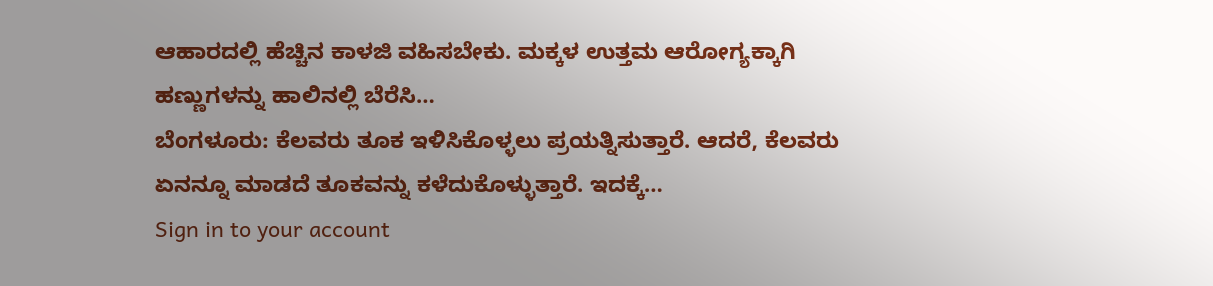ಆಹಾರದಲ್ಲಿ ಹೆಚ್ಚಿನ ಕಾಳಜಿ ವಹಿಸಬೇಕು. ಮಕ್ಕಳ ಉತ್ತಮ ಆರೋಗ್ಯಕ್ಕಾಗಿ ಹಣ್ಣುಗಳನ್ನು ಹಾಲಿನಲ್ಲಿ ಬೆರೆಸಿ…
ಬೆಂಗಳೂರು: ಕೆಲವರು ತೂಕ ಇಳಿಸಿಕೊಳ್ಳಲು ಪ್ರಯತ್ನಿಸುತ್ತಾರೆ. ಆದರೆ, ಕೆಲವರು ಏನನ್ನೂ ಮಾಡದೆ ತೂಕವನ್ನು ಕಳೆದುಕೊಳ್ಳುತ್ತಾರೆ. ಇದಕ್ಕೆ…
Sign in to your account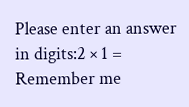Please enter an answer in digits:2 × 1 =
Remember me